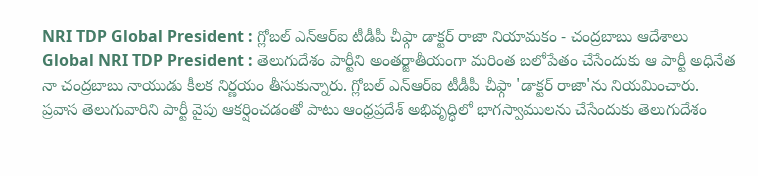NRI TDP Global President : గ్లోబల్ ఎన్ఆర్ఐ టీడీపీ చీఫ్గా డాక్టర్ రాజా నియామకం - చంద్రబాబు ఆదేశాలు
Global NRI TDP President : తెలుగుదేశం పార్టీని అంతర్జాతీయంగా మరింత బలోపేతం చేసేందుకు ఆ పార్టీ అధినేత నా చంద్రబాబు నాయుడు కీలక నిర్ణయం తీసుకున్నారు. గ్లోబల్ ఎన్ఆర్ఐ టీడీపీ చీఫ్గా 'డాక్టర్ రాజా'ను నియమించారు.
ప్రవాస తెలుగువారిని పార్టీ వైపు ఆకర్షించడంతో పాటు ఆంధ్రప్రదేశ్ అభివృద్ధిలో భాగస్వాములను చేసేందుకు తెలుగుదేశం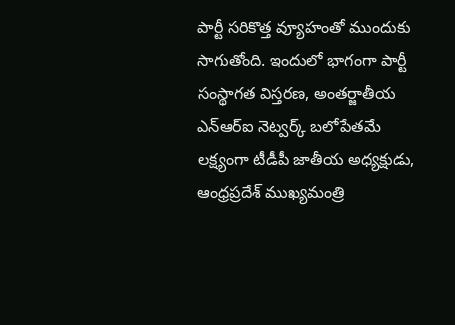పార్టీ సరికొత్త వ్యూహంతో ముందుకు సాగుతోంది. ఇందులో భాగంగా పార్టీ సంస్థాగత విస్తరణ, అంతర్జాతీయ ఎన్ఆర్ఐ నెట్వర్క్ బలోపేతమే లక్ష్యంగా టీడీపీ జాతీయ అధ్యక్షుడు, ఆంధ్రప్రదేశ్ ముఖ్యమంత్రి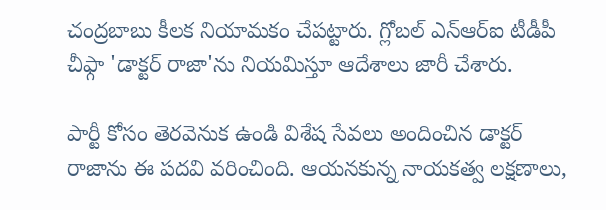చంద్రబాబు కీలక నియామకం చేపట్టారు. గ్లోబల్ ఎన్ఆర్ఐ టీడీపీ చీఫ్గా 'డాక్టర్ రాజా'ను నియమిస్తూ ఆదేశాలు జారీ చేశారు.

పార్టీ కోసం తెరవెనుక ఉండి విశేష సేవలు అందించిన డాక్టర్ రాజాను ఈ పదవి వరించింది. ఆయనకున్న నాయకత్వ లక్షణాలు,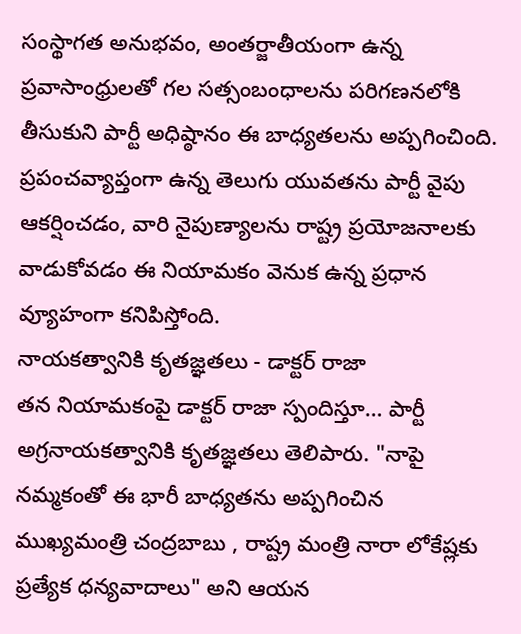సంస్థాగత అనుభవం, అంతర్జాతీయంగా ఉన్న ప్రవాసాంధ్రులతో గల సత్సంబంధాలను పరిగణనలోకి తీసుకుని పార్టీ అధిష్ఠానం ఈ బాధ్యతలను అప్పగించింది. ప్రపంచవ్యాప్తంగా ఉన్న తెలుగు యువతను పార్టీ వైపు ఆకర్షించడం, వారి నైపుణ్యాలను రాష్ట్ర ప్రయోజనాలకు వాడుకోవడం ఈ నియామకం వెనుక ఉన్న ప్రధాన వ్యూహంగా కనిపిస్తోంది.
నాయకత్వానికి కృతజ్ఞతలు - డాక్టర్ రాజా
తన నియామకంపై డాక్టర్ రాజా స్పందిస్తూ… పార్టీ అగ్రనాయకత్వానికి కృతజ్ఞతలు తెలిపారు. "నాపై నమ్మకంతో ఈ భారీ బాధ్యతను అప్పగించిన ముఖ్యమంత్రి చంద్రబాబు , రాష్ట్ర మంత్రి నారా లోకేష్లకు ప్రత్యేక ధన్యవాదాలు" అని ఆయన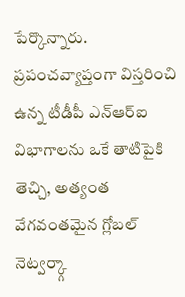పేర్కొన్నారు.
ప్రపంచవ్యాప్తంగా విస్తరించి ఉన్న టీడీపీ ఎన్ఆర్ఐ విభాగాలను ఒకే తాటిపైకి తెచ్చి, అత్యంత వేగవంతమైన గ్లోబల్ నెట్వర్క్గా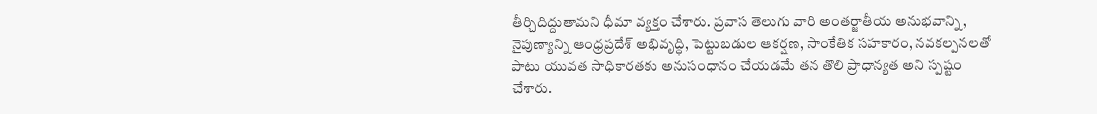తీర్చిదిద్దుతామని ధీమా వ్యక్తం చేశారు. ప్రవాస తెలుగు వారి అంతర్జాతీయ అనుభవాన్ని, నైపుణ్యాన్ని ఆంధ్రప్రదేశ్ అభివృద్ధి, పెట్టుబడుల ఆకర్షణ, సాంకేతిక సహకారం, నవకల్పనలతో పాటు యువత సాధికారతకు అనుసంధానం చేయడమే తన తొలి ప్రాధాన్యత అని స్పష్టం చేశారు.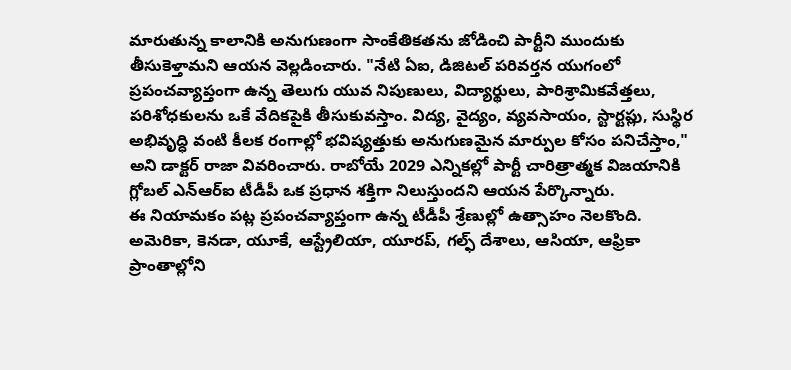మారుతున్న కాలానికి అనుగుణంగా సాంకేతికతను జోడించి పార్టీని ముందుకు తీసుకెళ్తామని ఆయన వెల్లడించారు. "నేటి ఏఐ, డిజిటల్ పరివర్తన యుగంలో ప్రపంచవ్యాప్తంగా ఉన్న తెలుగు యువ నిపుణులు, విద్యార్థులు, పారిశ్రామికవేత్తలు, పరిశోధకులను ఒకే వేదికపైకి తీసుకువస్తాం. విద్య, వైద్యం, వ్యవసాయం, స్టార్టప్లు, సుస్థిర అభివృద్ధి వంటి కీలక రంగాల్లో భవిష్యత్తుకు అనుగుణమైన మార్పుల కోసం పనిచేస్తాం," అని డాక్టర్ రాజా వివరించారు. రాబోయే 2029 ఎన్నికల్లో పార్టీ చారిత్రాత్మక విజయానికి గ్లోబల్ ఎన్ఆర్ఐ టీడీపీ ఒక ప్రధాన శక్తిగా నిలుస్తుందని ఆయన పేర్కొన్నారు.
ఈ నియామకం పట్ల ప్రపంచవ్యాప్తంగా ఉన్న టీడీపీ శ్రేణుల్లో ఉత్సాహం నెలకొంది. అమెరికా, కెనడా, యూకే, ఆస్ట్రేలియా, యూరప్, గల్ఫ్ దేశాలు, ఆసియా, ఆఫ్రికా ప్రాంతాల్లోని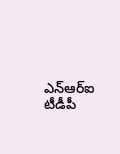ఎన్ఆర్ఐ టీడీపీ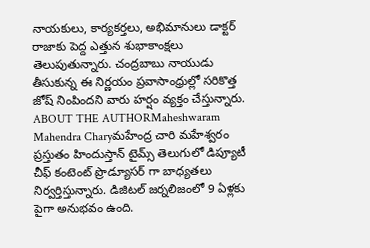నాయకులు, కార్యకర్తలు, అభిమానులు డాక్టర్ రాజాకు పెద్ద ఎత్తున శుభాకాంక్షలు తెలుపుతున్నారు. చంద్రబాబు నాయుడు తీసుకున్న ఈ నిర్ణయం ప్రవాసాంధ్రుల్లో సరికొత్త జోష్ నింపిందని వారు హర్షం వ్యక్తం చేస్తున్నారు.
ABOUT THE AUTHORMaheshwaram Mahendra Charyమహేంద్ర చారి మహేశ్వరం ప్రస్తుతం హిందుస్తాన్ టైమ్స్ తెలుగులో డిప్యూటీ చీఫ్ కంటెంట్ ప్రొడ్యూసర్ గా బాధ్యతలు నిర్వర్తిస్తున్నారు. డిజిటల్ జర్నలిజంలో 9 ఏళ్లకు పైగా అనుభవం ఉంది.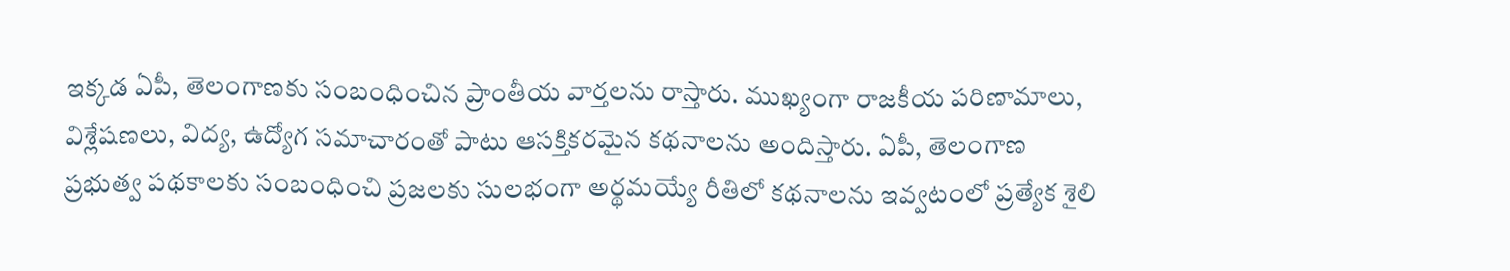ఇక్కడ ఏపీ, తెలంగాణకు సంబంధించిన ప్రాంతీయ వార్తలను రాస్తారు. ముఖ్యంగా రాజకీయ పరిణామాలు, విశ్లేషణలు, విద్య, ఉద్యోగ సమాచారంతో పాటు ఆసక్తికరమైన కథనాలను అందిస్తారు. ఏపీ, తెలంగాణ ప్రభుత్వ పథకాలకు సంబంధించి ప్రజలకు సులభంగా అర్థమయ్యే రీతిలో కథనాలను ఇవ్వటంలో ప్రత్యేక శైలి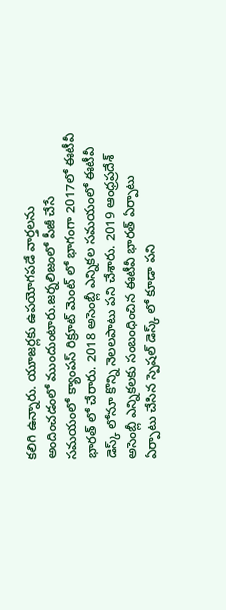కలిగి ఉన్నారు. యూజర్లకు ఉపయోగపడే వార్తలను అందించడంలో ముందుంటారు.జర్నలిజంలో పీజీ చేసే సమయంలో క్యాంపస్ రిక్రూట్ మెంట్ లో భాగంగా 2017లో ఈటీవీ భారత్ లో చేరారు. 2018 అసెంబ్లీ ఎన్నికల సమయంలో ఈటీవీ డెస్క్ లోనూ కొన్ని నెలలపాటు పని చేశారు. 2019 ఆంధ్రప్రదేశ్ అసెంబ్లీ ఎన్నికలకు సంబంధించిన ఈటీవీ భారత్ ఏర్పాటు ఏర్పాటు చేసిన స్పెషల్ డెస్క్ లో కూడా పని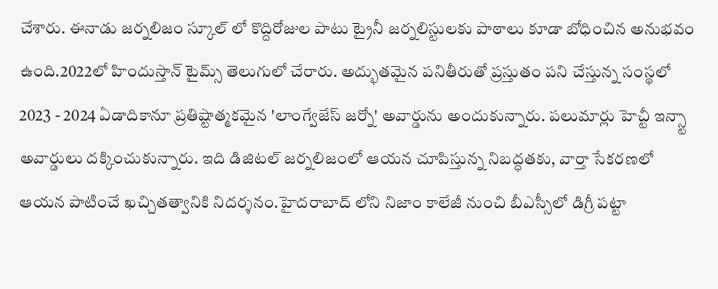చేశారు. ఈనాడు జర్నలిజం స్కూల్ లో కొద్దిరోజుల పాటు ట్రైనీ జర్నలిస్టులకు పాఠాలు కూడా బోధించిన అనుభవం ఉంది.2022లో హిందుస్తాన్ టైమ్స్ తెలుగులో చేరారు. అద్భుతమైన పనితీరుతో ప్రస్తుతం పని చేస్తున్న సంస్థలో 2023 - 2024 ఏడాదికానూ ప్రతిష్టాత్మకమైన 'లాంగ్వేజేస్ జర్నో' అవార్డును అందుకున్నారు. పలుమార్లు హెచ్టీ ఇన్స్టా అవార్డులు దక్కించుకున్నారు. ఇది డిజిటల్ జర్నలిజంలో ఆయన చూపిస్తున్న నిబద్ధతకు, వార్తా సేకరణలో ఆయన పాటించే ఖచ్చితత్వానికి నిదర్శనం.హైదరాబాద్ లోని నిజాం కాలేజీ నుంచి బీఎస్సీలో డిగ్రీ పట్టా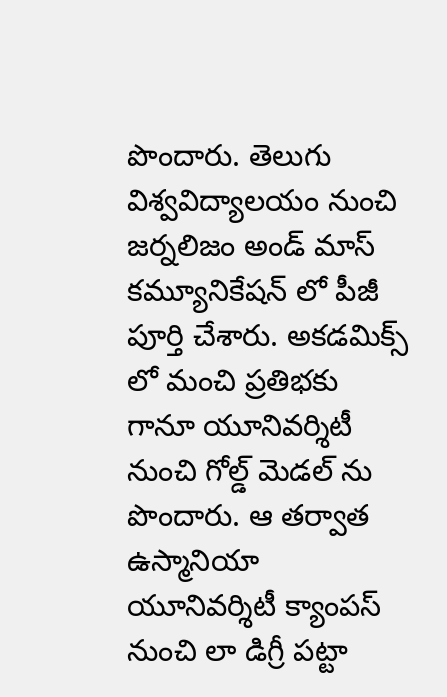పొందారు. తెలుగు విశ్వవిద్యాలయం నుంచి జర్నలిజం అండ్ మాస్ కమ్యూనికేషన్ లో పీజీ పూర్తి చేశారు. అకడమిక్స్ లో మంచి ప్రతిభకు గానూ యూనివర్శిటీ నుంచి గోల్డ్ మెడల్ ను పొందారు. ఆ తర్వాత ఉస్మానియా యూనివర్శిటీ క్యాంపస్ నుంచి లా డిగ్రీ పట్టా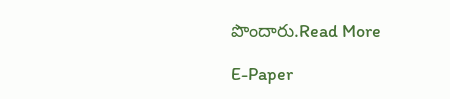పొందారు.Read More

E-Paper